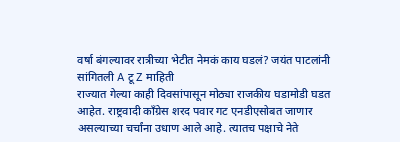वर्षा बंगल्यावर रात्रीच्या भेटीत नेमकं काय घडलं? जयंत पाटलांनी सांगितली A टू Z माहिती
राज्यात गेल्या काही दिवसांपासून मोठ्या राजकीय घडामोडी घडत आहेत. राष्ट्रवादी काँग्रेस शरद पवार गट एनडीएसोबत जाणार असल्याच्या चर्चांना उधाण आले आहे. त्यातच पक्षाचे नेते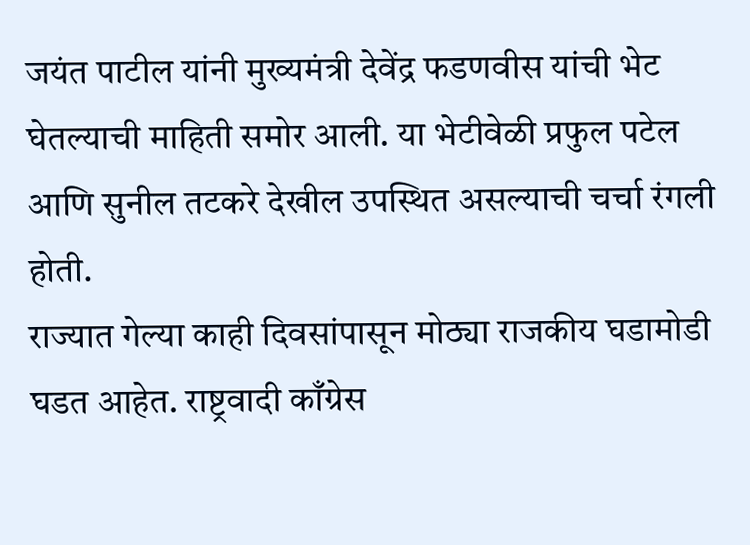जयंत पाटील यांनी मुख्यमंत्री देवेंद्र फडणवीस यांची भेट घेतल्याची माहिती समोर आली. या भेटीवेळी प्रफुल पटेल आणि सुनील तटकरे देखील उपस्थित असल्याची चर्चा रंगली होती.
राज्यात गेल्या काही दिवसांपासून मोठ्या राजकीय घडामोडी घडत आहेत. राष्ट्रवादी काँग्रेस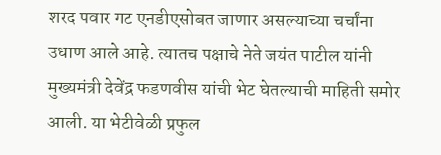शरद पवार गट एनडीएसोबत जाणार असल्याच्या चर्चांना उधाण आले आहे. त्यातच पक्षाचे नेते जयंत पाटील यांनी मुख्यमंत्री देवेंद्र फडणवीस यांची भेट घेतल्याची माहिती समोर आली. या भेटीवेळी प्रफुल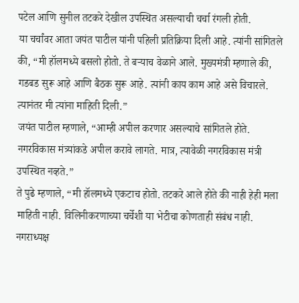पटेल आणि सुनील तटकरे देखील उपस्थित असल्याची चर्चा रंगली होती.
या चर्चांवर आता जयंत पाटील यांनी पहिली प्रतिक्रिया दिली आहे. त्यांनी सांगितले की, “मी हॉलमध्ये बसलो होतो. ते बऱ्याच वेळाने आले. मुख्यमंत्री म्हणाले की, गडबड सुरू आहे आणि बैठक सुरू आहे. त्यांनी काय काम आहे असे विचारले. त्यानंतर मी त्यांना माहिती दिली.”
जयंत पाटील म्हणाले, “आम्ही अपील करणार असल्याचे सांगितले होते. नगरविकास मंत्र्यांकडे अपील करावे लागते. मात्र, त्यावेळी नगरविकास मंत्री उपस्थित नव्हते.”
ते पुढे म्हणाले, “मी हॉलमध्ये एकटाच होतो. तटकरे आले होते की नाही हेही मला माहिती नाही. विलिनीकरणाच्या चर्चेशी या भेटीचा कोणताही संबंध नाही. नगराध्यक्ष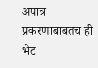अपात्र प्रकरणाबाबतच ही भेट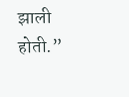झाली होती.”